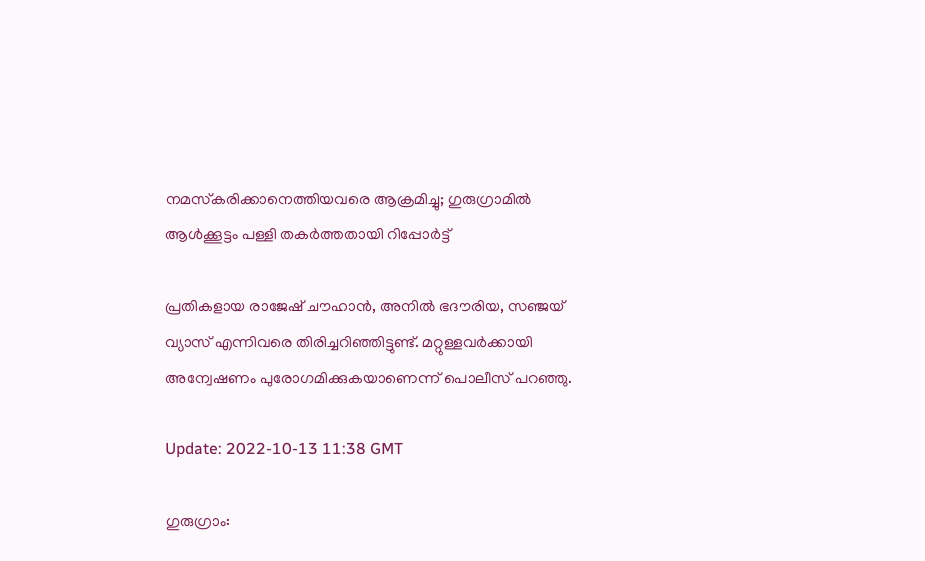നമസ്‌കരിക്കാനെത്തിയവരെ ആക്രമിച്ചു; ഗുരുഗ്രാമിൽ ആൾക്കൂട്ടം പള്ളി തകർത്തതായി റിപ്പോർട്ട്

പ്രതികളായ രാജേഷ് ചൗഹാൻ, അനിൽ ഭദൗരിയ, സഞ്ജയ് വ്യാസ് എന്നിവരെ തിരിച്ചറിഞ്ഞിട്ടുണ്ട്. മറ്റുള്ളവർക്കായി അന്വേഷണം പുരോഗമിക്കുകയാണെന്ന് പൊലീസ് പറഞ്ഞു.

Update: 2022-10-13 11:38 GMT

ഗുരുഗ്രാം: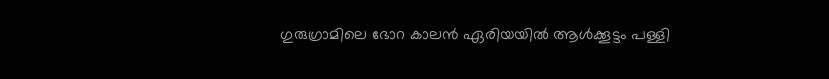ഗുരുഗ്രാമിലെ ഭോറ കാലൻ ഏരിയയിൽ ആൾക്കൂട്ടം പള്ളി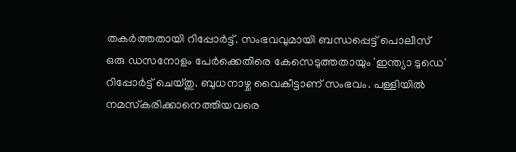തകർത്തതായി റിപ്പോർട്ട്. സംഭവവുമായി ബന്ധപ്പെട്ട് പൊലീസ് ഒരു ഡസനോളം പേർക്കെതിരെ കേസെടുത്തതായും 'ഇന്ത്യാ ടുഡെ' റിപ്പോർട്ട് ചെയ്തു. ബുധനാഴ്ച വൈകീട്ടാണ് സംഭവം. പള്ളിയിൽ നമസ്‌കരിക്കാനെത്തിയവരെ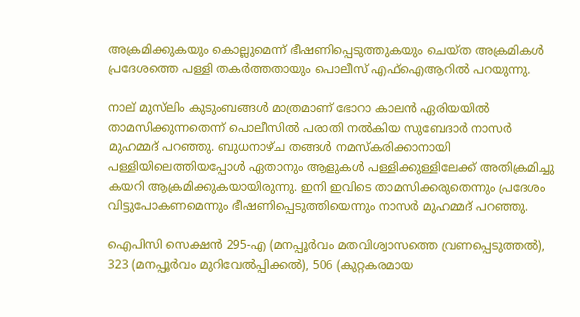അക്രമിക്കുകയും കൊല്ലുമെന്ന് ഭീഷണിപ്പെടുത്തുകയും ചെയ്ത അക്രമികൾ പ്രദേശത്തെ പള്ളി തകർത്തതായും പൊലീസ് എഫ്‌ഐആറിൽ പറയുന്നു.

നാല് മുസ്‌ലിം കുടുംബങ്ങൾ മാത്രമാണ് ഭോറാ കാലൻ ഏരിയയിൽ താമസിക്കുന്നതെന്ന് പൊലീസിൽ പരാതി നൽകിയ സുബേദാർ നാസർ മുഹമ്മദ് പറഞ്ഞു. ബുധനാഴ്ച തങ്ങൾ നമസ്‌കരിക്കാനായി പള്ളിയിലെത്തിയപ്പോൾ ഏതാനും ആളുകൾ പള്ളിക്കുള്ളിലേക്ക് അതിക്രമിച്ചു കയറി ആക്രമിക്കുകയായിരുന്നു. ഇനി ഇവിടെ താമസിക്കരുതെന്നും പ്രദേശം വിട്ടുപോകണമെന്നും ഭീഷണിപ്പെടുത്തിയെന്നും നാസർ മുഹമ്മദ് പറഞ്ഞു.

ഐപിസി സെക്ഷൻ 295-എ (മനപ്പൂർവം മതവിശ്വാസത്തെ വ്രണപ്പെടുത്തൽ), 323 (മനപ്പൂർവം മുറിവേൽപ്പിക്കൽ), 506 (കുറ്റകരമായ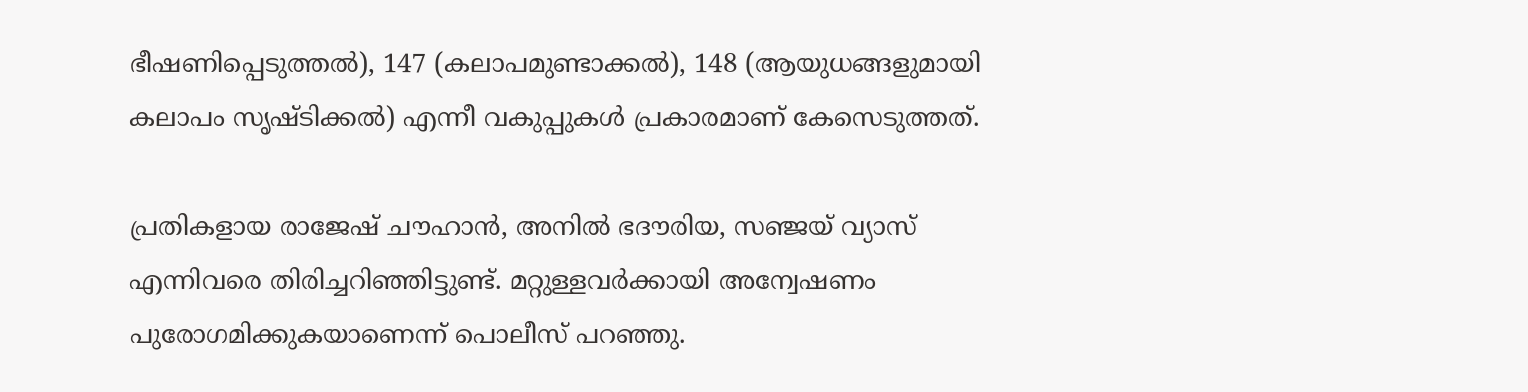ഭീഷണിപ്പെടുത്തൽ), 147 (കലാപമുണ്ടാക്കൽ), 148 (ആയുധങ്ങളുമായി കലാപം സൃഷ്ടിക്കൽ) എന്നീ വകുപ്പുകൾ പ്രകാരമാണ് കേസെടുത്തത്.

പ്രതികളായ രാജേഷ് ചൗഹാൻ, അനിൽ ഭദൗരിയ, സഞ്ജയ് വ്യാസ് എന്നിവരെ തിരിച്ചറിഞ്ഞിട്ടുണ്ട്. മറ്റുള്ളവർക്കായി അന്വേഷണം പുരോഗമിക്കുകയാണെന്ന് പൊലീസ് പറഞ്ഞു.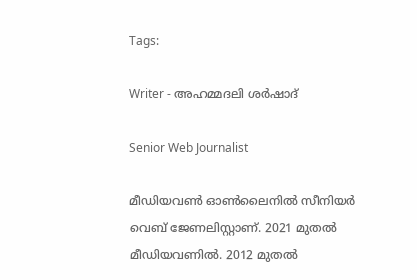Tags:

Writer - അഹമ്മദലി ശര്‍ഷാദ്

Senior Web Journalist

മീഡിയവൺ ഓൺലൈനിൽ സീനിയർ വെബ് ജേണലിസ്റ്റാണ്. 2021 മുതൽ മീഡിയവണിൽ. 2012 മുതൽ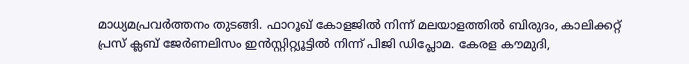മാധ്യമപ്രവർത്തനം തുടങ്ങി. ഫാറൂഖ് കോളജിൽ നിന്ന് മലയാളത്തിൽ ബിരുദം, കാലിക്കറ്റ് പ്രസ് ക്ലബ് ജേർണലിസം ഇൻസ്റ്റിറ്റ്യൂട്ടിൽ നിന്ന് പിജി ഡിപ്ലോമ. കേരള കൗമുദി,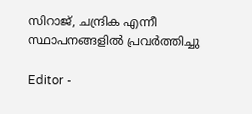സിറാജ്, ചന്ദ്രിക എന്നീ സ്ഥാപനങ്ങളിൽ പ്രവർത്തിച്ചു

Editor -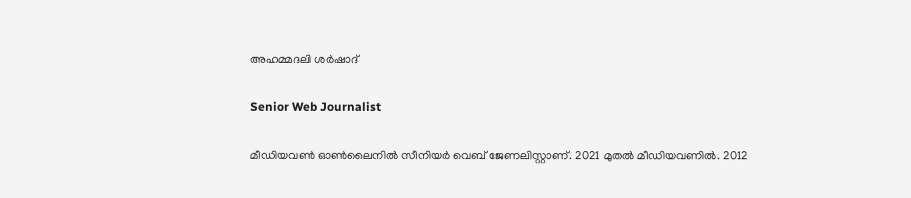അഹമ്മദലി ശര്‍ഷാദ്

Senior Web Journalist

മീഡിയവൺ ഓൺലൈനിൽ സീനിയർ വെബ് ജേണലിസ്റ്റാണ്. 2021 മുതൽ മീഡിയവണിൽ. 2012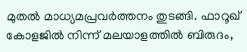മുതൽ മാധ്യമപ്രവർത്തനം തുടങ്ങി. ഫാറൂഖ് കോളജിൽ നിന്ന് മലയാളത്തിൽ ബിരുദം,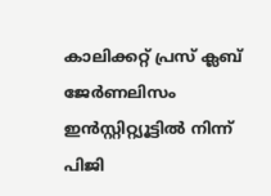കാലിക്കറ്റ് പ്രസ് ക്ലബ് ജേർണലിസം ഇൻസ്റ്റിറ്റ്യൂട്ടിൽ നിന്ന് പിജി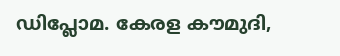ഡിപ്ലോമ. കേരള കൗമുദി,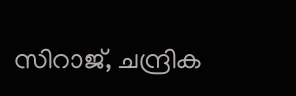സിറാജ്, ചന്ദ്രിക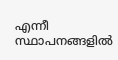എന്നീ സ്ഥാപനങ്ങളിൽ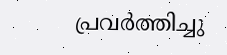പ്രവർത്തിച്ചു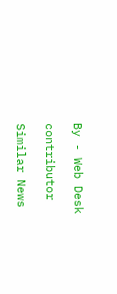By - Web Desk

contributor

Similar News